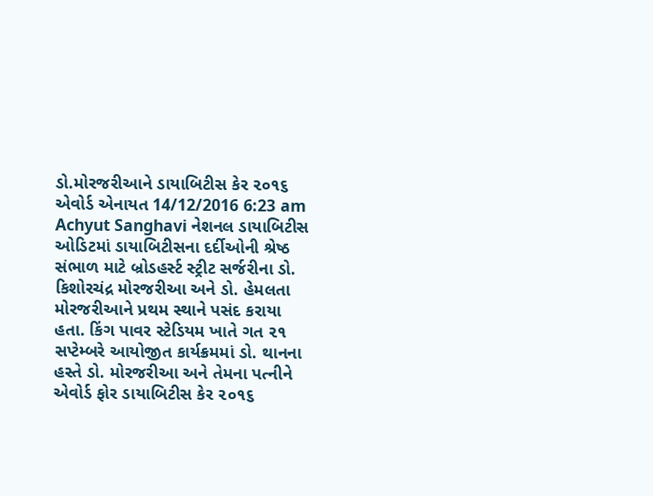ડો.મોરજરીઆને ડાયાબિટીસ કેર ૨૦૧૬ એવોર્ડ એનાયત 14/12/2016 6:23 am Achyut Sanghavi નેશનલ ડાયાબિટીસ ઓડિટમાં ડાયાબિટીસના દર્દીઓની શ્રેષ્ઠ સંભાળ માટે બ્રોડહર્સ્ટ સ્ટ્રીટ સર્જરીના ડો. કિશોરચંદ્ર મોરજરીઆ અને ડો. હેમલતા મોરજરીઆને પ્રથમ સ્થાને પસંદ કરાયા હતા. કિંગ પાવર સ્ટેડિયમ ખાતે ગત ૨૧ સપ્ટેમ્બરે આયોજીત કાર્યક્રમમાં ડો. થાનના હસ્તે ડો. મોરજરીઆ અને તેમના પત્નીને એવોર્ડ ફોર ડાયાબિટીસ કેર ૨૦૧૬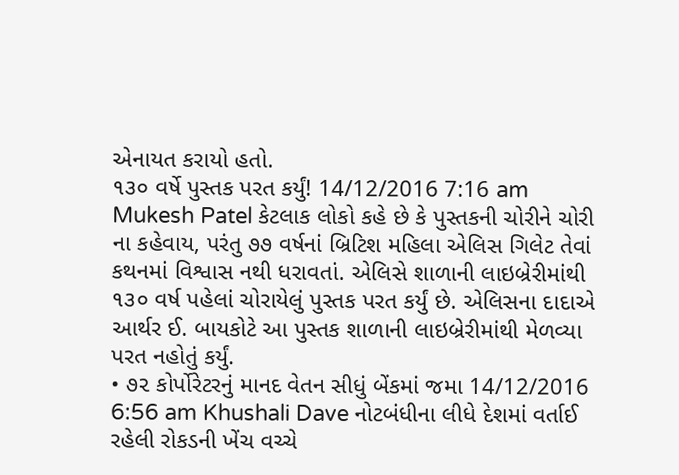એનાયત કરાયો હતો.
૧૩૦ વર્ષે પુસ્તક પરત કર્યું! 14/12/2016 7:16 am Mukesh Patel કેટલાક લોકો કહે છે કે પુસ્તકની ચોરીને ચોરી ના કહેવાય, પરંતુ ૭૭ વર્ષનાં બ્રિટિશ મહિલા એલિસ ગિલેટ તેવાં કથનમાં વિશ્વાસ નથી ધરાવતાં. એલિસે શાળાની લાઇબ્રેરીમાંથી ૧૩૦ વર્ષ પહેલાં ચોરાયેલું પુસ્તક પરત કર્યું છે. એલિસના દાદાએ આર્થર ઈ. બાયકોટે આ પુસ્તક શાળાની લાઇબ્રેરીમાંથી મેળવ્યા પરત નહોતું કર્યું.
• ૭૨ કોર્પોરેટરનું માનદ વેતન સીધું બેંકમાં જમા 14/12/2016 6:56 am Khushali Dave નોટબંધીના લીધે દેશમાં વર્તાઈ રહેલી રોકડની ખેંચ વચ્ચે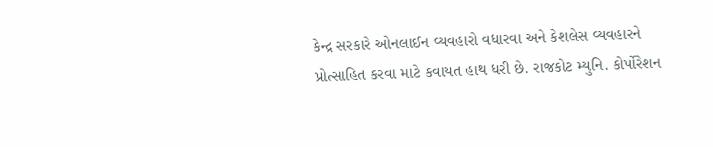કેન્દ્ર સરકારે ઓનલાઈન વ્યવહારો વધારવા અને કેશલેસ વ્યવહારને પ્રોત્સાહિત કરવા માટે કવાયત હાથ ધરી છે. રાજકોટ મ્યુનિ. કોર્પોરેશન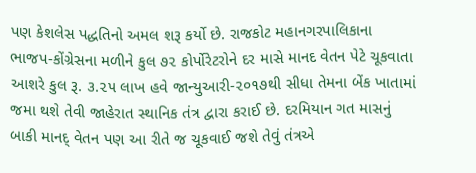પણ કેશલેસ પદ્ધતિનો અમલ શરૂ કર્યો છે. રાજકોટ મહાનગરપાલિકાના ભાજપ-કોંગ્રેસના મળીને કુલ ૭૨ કોર્પોરેટરોને દર માસે માનદ વેતન પેટે ચૂકવાતા આશરે કુલ રૂ. ૩.૨૫ લાખ હવે જાન્યુઆરી-૨૦૧૭થી સીધા તેમના બેંક ખાતામાં જમા થશે તેવી જાહેરાત સ્થાનિક તંત્ર દ્વારા કરાઈ છે. દરમિયાન ગત માસનું બાકી માનદ્ વેતન પણ આ રીતે જ ચૂકવાઈ જશે તેવું તંત્રએ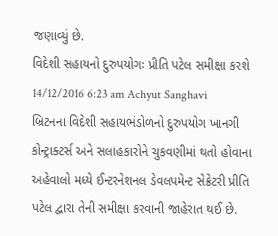જણાવ્યું છે.
વિદેશી સહાયનો દુરુપયોગઃ પ્રીતિ પટેલ સમીક્ષા કરશે 14/12/2016 6:23 am Achyut Sanghavi બ્રિટનના વિદેશી સહાયભંડોળનો દુરુપયોગ ખાનગી કોન્ટ્રાક્ટર્સ અને સલાહકારોને ચુકવણીમાં થતો હોવાના અહેવાલો મધ્યે ઈન્ટરનેશનલ ડેવલપમેન્ટ સેક્રેટરી પ્રીતિ પટેલ દ્વારા તેની સમીક્ષા કરવાની જાહેરાત થઈ છે.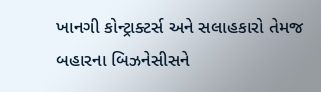ખાનગી કોન્ટ્રાક્ટર્સ અને સલાહકારો તેમજ બહારના બિઝનેસીસને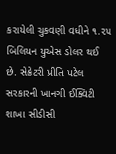કરાયેલી ચુકવણી વધીને ૧.૨૫ બિલિયન યુએસ ડોલર થઈ છે. સેક્રેટરી પ્રીતિ પટેલ સરકારની ખાનગી ઈક્વિટી શાખા સીડીસી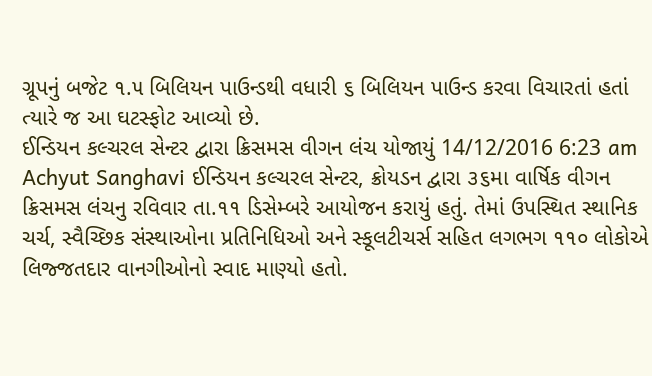ગ્રૂપનું બજેટ ૧.૫ બિલિયન પાઉન્ડથી વધારી ૬ બિલિયન પાઉન્ડ કરવા વિચારતાં હતાં ત્યારે જ આ ઘટસ્ફોટ આવ્યો છે.
ઈન્ડિયન કલ્ચરલ સેન્ટર દ્વારા ક્રિસમસ વીગન લંચ યોજાયું 14/12/2016 6:23 am Achyut Sanghavi ઈન્ડિયન કલ્ચરલ સેન્ટર, ક્રોયડન દ્વારા ૩૬મા વાર્ષિક વીગન ક્રિસમસ લંચનુ રવિવાર તા.૧૧ ડિસેમ્બરે આયોજન કરાયું હતું. તેમાં ઉપસ્થિત સ્થાનિક ચર્ચ, સ્વૈચ્છિક સંસ્થાઓના પ્રતિનિધિઓ અને સ્કૂલટીચર્સ સહિત લગભગ ૧૧૦ લોકોએ લિજ્જતદાર વાનગીઓનો સ્વાદ માણ્યો હતો.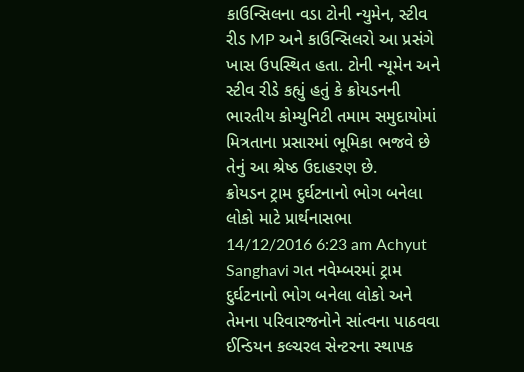કાઉન્સિલના વડા ટોની ન્યુમેન, સ્ટીવ રીડ MP અને કાઉન્સિલરો આ પ્રસંગે ખાસ ઉપસ્થિત હતા. ટોની ન્યૂમેન અને સ્ટીવ રીડે કહ્યું હતું કે ક્રોયડનની ભારતીય કોમ્યુનિટી તમામ સમુદાયોમાં મિત્રતાના પ્રસારમાં ભૂમિકા ભજવે છે તેનું આ શ્રેષ્ઠ ઉદાહરણ છે.
ક્રોયડન ટ્રામ દુર્ઘટનાનો ભોગ બનેલા લોકો માટે પ્રાર્થનાસભા 14/12/2016 6:23 am Achyut Sanghavi ગત નવેમ્બરમાં ટ્રામ દુર્ઘટનાનો ભોગ બનેલા લોકો અને તેમના પરિવારજનોને સાંત્વના પાઠવવા ઈન્ડિયન કલ્ચરલ સેન્ટરના સ્થાપક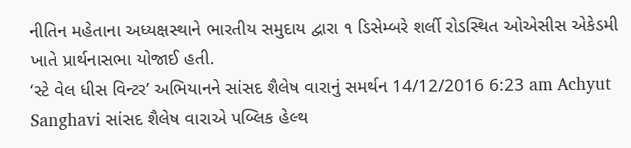નીતિન મહેતાના અધ્યક્ષસ્થાને ભારતીય સમુદાય દ્વારા ૧ ડિસેમ્બરે શર્લી રોડસ્થિત ઓએસીસ એકેડમી ખાતે પ્રાર્થનાસભા યોજાઈ હતી.
‘સ્ટે વેલ ધીસ વિન્ટર’ અભિયાનને સાંસદ શૈલેષ વારાનું સમર્થન 14/12/2016 6:23 am Achyut Sanghavi સાંસદ શૈલેષ વારાએ પબ્લિક હેલ્થ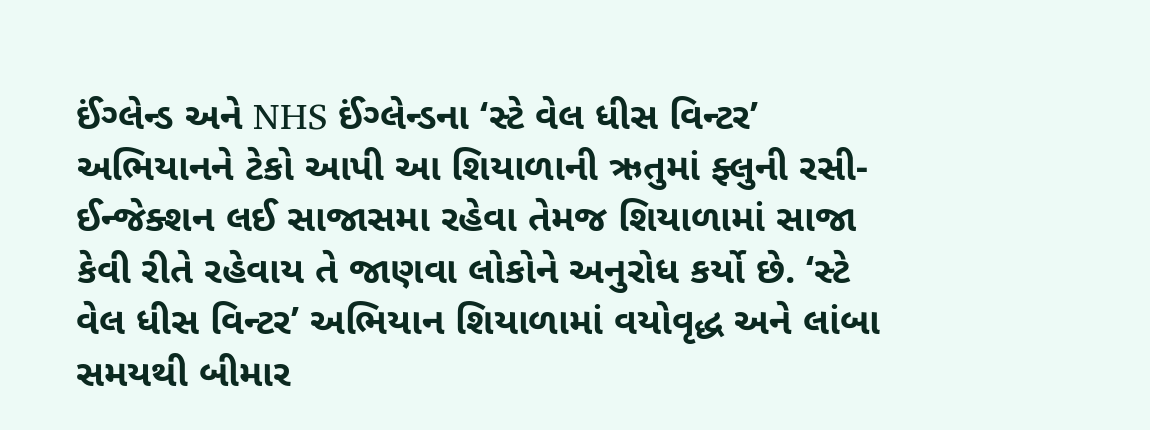ઈંગ્લેન્ડ અને NHS ઈંગ્લેન્ડના ‘સ્ટે વેલ ધીસ વિન્ટર’ અભિયાનને ટેકો આપી આ શિયાળાની ઋતુમાં ફ્લુની રસી-ઈન્જેક્શન લઈ સાજાસમા રહેવા તેમજ શિયાળામાં સાજા કેવી રીતે રહેવાય તે જાણવા લોકોને અનુરોધ કર્યો છે. ‘સ્ટે વેલ ધીસ વિન્ટર’ અભિયાન શિયાળામાં વયોવૃદ્ધ અને લાંબા સમયથી બીમાર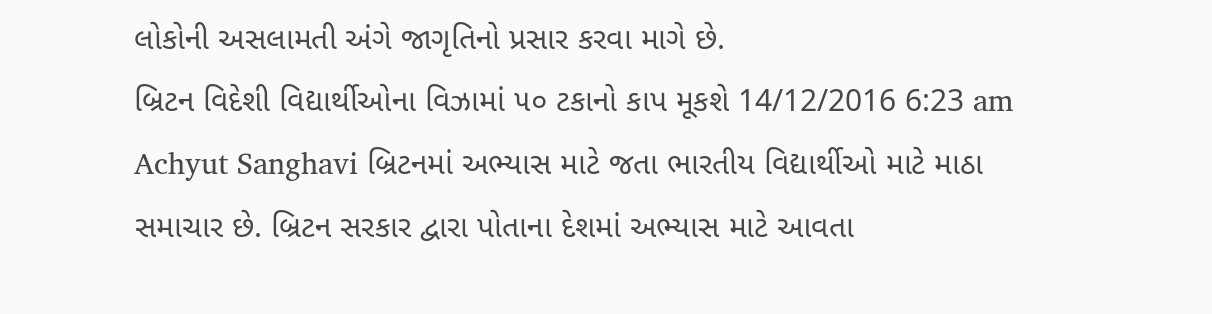લોકોની અસલામતી અંગે જાગૃતિનો પ્રસાર કરવા માગે છે.
બ્રિટન વિદેશી વિદ્યાર્થીઓના વિઝામાં ૫૦ ટકાનો કાપ મૂકશે 14/12/2016 6:23 am Achyut Sanghavi બ્રિટનમાં અભ્યાસ માટે જતા ભારતીય વિદ્યાર્થીઓ માટે માઠા સમાચાર છે. બ્રિટન સરકાર દ્વારા પોતાના દેશમાં અભ્યાસ માટે આવતા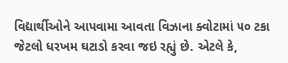વિદ્યાર્થીઓને આપવામા આવતા વિઝાના ક્વોટામાં ૫૦ ટકા જેટલો ધરખમ ઘટાડો કરવા જઇ રહ્યું છે. એટલે કે,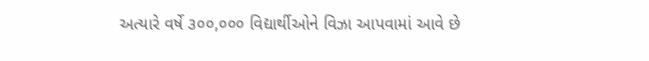અત્યારે વર્ષે ૩૦૦,૦૦૦ વિદ્યાર્થીઓને વિઝા આપવામાં આવે છે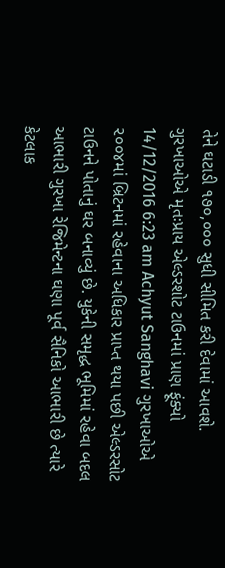તેને ઘટાડી ૧૭૦,૦૦૦ સુધી સીમિત કરી દેવામાં આવશે.
ગુરખાઓએ મૃતઃપ્રાય એલ્ડરશોટ ટાઉનમાં પ્રાણ ફૂંક્યો 14/12/2016 6:23 am Achyut Sanghavi ગુરખાઓએ ૨૦૦૪માં બ્રિટનમાં રહેવાના અધિકાર પ્રાપ્ત થયા પછી એલ્ડરસોટ ટાઉનને પોતાનું ઘર બનાવ્યું છે. યુકેની સમૃદ્ધ ભૂમિમાં રહેવા બદલ આભારી ગુરખા રેજિમેન્ટના ઘણા પૂર્વ સૈનિકો આભારી છે ત્યારે કેટલાક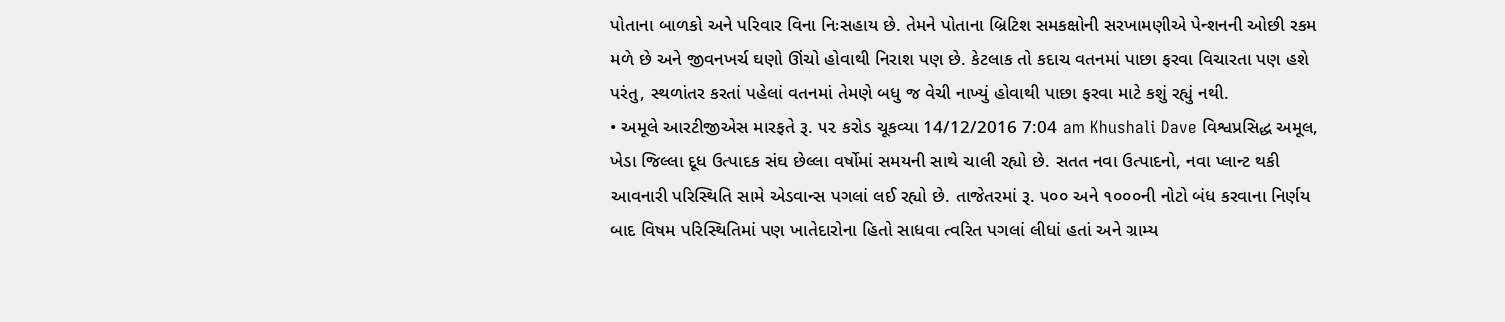પોતાના બાળકો અને પરિવાર વિના નિઃસહાય છે. તેમને પોતાના બ્રિટિશ સમકક્ષોની સરખામણીએ પેન્શનની ઓછી રકમ મળે છે અને જીવનખર્ચ ઘણો ઊંચો હોવાથી નિરાશ પણ છે. કેટલાક તો કદાચ વતનમાં પાછા ફરવા વિચારતા પણ હશે પરંતુ, સ્થળાંતર કરતાં પહેલાં વતનમાં તેમણે બધુ જ વેચી નાખ્યું હોવાથી પાછા ફરવા માટે કશું રહ્યું નથી.
• અમૂલે આરટીજીએસ મારફતે રૂ. ૫૨ કરોડ ચૂકવ્યા 14/12/2016 7:04 am Khushali Dave વિશ્વપ્રસિદ્ધ અમૂલ, ખેડા જિલ્લા દૂધ ઉત્પાદક સંઘ છેલ્લા વર્ષોમાં સમયની સાથે ચાલી રહ્યો છે. સતત નવા ઉત્પાદનો, નવા પ્લાન્ટ થકી આવનારી પરિસ્થિતિ સામે એડવાન્સ પગલાં લઈ રહ્યો છે. તાજેતરમાં રૂ. ૫૦૦ અને ૧૦૦૦ની નોટો બંધ કરવાના નિર્ણય બાદ વિષમ પરિસ્થિતિમાં પણ ખાતેદારોના હિતો સાધવા ત્વરિત પગલાં લીધાં હતાં અને ગ્રામ્ય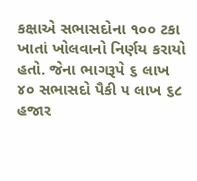કક્ષાએ સભાસદોના ૧૦૦ ટકા ખાતાં ખોલવાનો નિર્ણય કરાયો હતો. જેના ભાગરૂપે ૬ લાખ ૪૦ સભાસદો પૈકી ૫ લાખ ૬૮ હજાર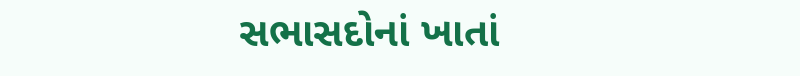સભાસદોનાં ખાતાં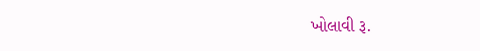ખોલાવી રૂ.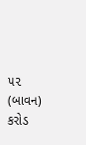૫૨ (બાવન) કરોડ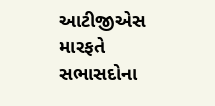આટીજીએસ મારફતે સભાસદોના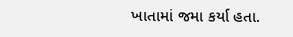ખાતામાં જમા કર્યા હતા.